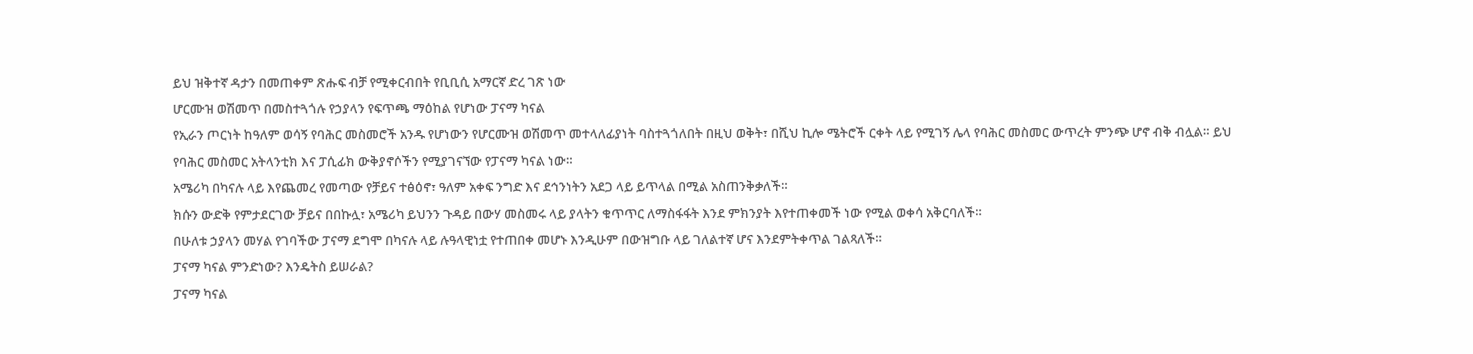ይህ ዝቅተኛ ዳታን በመጠቀም ጽሑፍ ብቻ የሚቀርብበት የቢቢሲ አማርኛ ድረ ገጽ ነው
ሆርሙዝ ወሽመጥ በመስተጓጎሉ የኃያላን የፍጥጫ ማዕከል የሆነው ፓናማ ካናል
የኢራን ጦርነት ከዓለም ወሳኝ የባሕር መስመሮች አንዱ የሆነውን የሆርሙዝ ወሽመጥ መተላለፊያነት ባስተጓጎለበት በዚህ ወቅት፣ በሺህ ኪሎ ሜትሮች ርቀት ላይ የሚገኝ ሌላ የባሕር መስመር ውጥረት ምንጭ ሆኖ ብቅ ብሏል። ይህ የባሕር መስመር አትላንቲክ እና ፓሲፊክ ውቅያኖሶችን የሚያገናኘው የፓናማ ካናል ነው።
አሜሪካ በካናሉ ላይ እየጨመረ የመጣው የቻይና ተፅዕኖ፣ ዓለም አቀፍ ንግድ እና ደኅንነትን አደጋ ላይ ይጥላል በሚል አስጠንቅቃለች።
ክሱን ውድቅ የምታደርገው ቻይና በበኩሏ፣ አሜሪካ ይህንን ጉዳይ በውሃ መስመሩ ላይ ያላትን ቁጥጥር ለማስፋፋት እንደ ምክንያት እየተጠቀመች ነው የሚል ወቀሳ አቅርባለች።
በሁለቱ ኃያላን መሃል የገባችው ፓናማ ደግሞ በካናሉ ላይ ሉዓላዊነቷ የተጠበቀ መሆኑ እንዲሁም በውዝግቡ ላይ ገለልተኛ ሆና እንደምትቀጥል ገልጻለች።
ፓናማ ካናል ምንድነው? እንዴትስ ይሠራል?
ፓናማ ካናል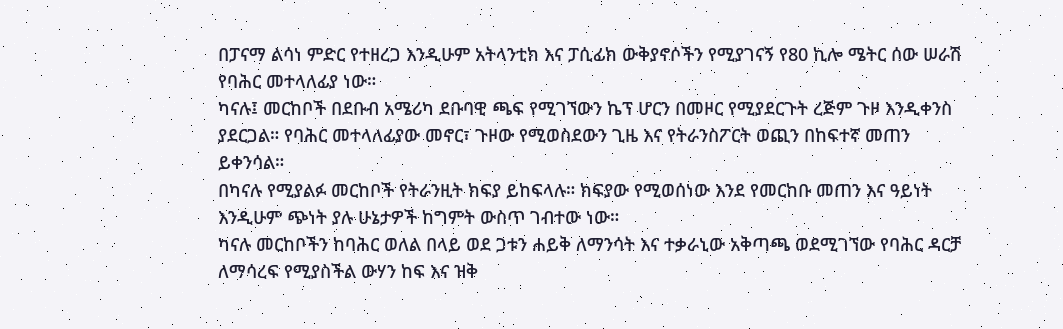በፓናማ ልሳነ ምድር የተዘረጋ እንዲሁም አትላንቲክ እና ፓሲፊክ ውቅያኖሶችን የሚያገናኝ የ80 ኪሎ ሜትር ሰው ሠራሽ የባሕር መተላለፊያ ነው።
ካናሉ፤ መርከቦች በደቡብ አሜሪካ ደቡባዊ ጫፍ የሚገኘውን ኬፕ ሆርን በመዞር የሚያደርጉት ረጅም ጉዞ እንዲቀንስ ያደርጋል። የባሕር መተላለፊያው መኖር፣ ጉዞው የሚወስደውን ጊዜ እና የትራንስፖርት ወጪን በከፍተኛ መጠን ይቀንሳል።
በካናሉ የሚያልፉ መርከቦች የትራንዚት ክፍያ ይከፍላሉ። ክፍያው የሚወሰነው እንደ የመርከቡ መጠን እና ዓይነት እንዲሁም ጭነት ያሉ ሁኔታዎች ከግምት ውስጥ ገብተው ነው።
ካናሉ መርከቦችን ከባሕር ወለል በላይ ወደ ጋቱን ሐይቅ ለማንሳት እና ተቃራኒው አቅጣጫ ወደሚገኘው የባሕር ዳርቻ ለማሳረፍ የሚያስችል ውሃን ከፍ እና ዝቅ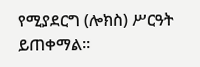የሚያደርግ (ሎክስ) ሥርዓት ይጠቀማል።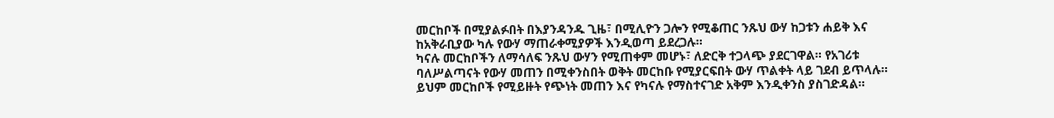መርከቦች በሚያልፉበት በእያንዳንዱ ጊዜ፣ በሚሊዮን ጋሎን የሚቆጠር ንጹህ ውሃ ከጋቱን ሐይቅ እና ከአቅራቢያው ካሉ የውሃ ማጠራቀሚያዎች እንዲወጣ ይደረጋሉ።
ካናሉ መርከቦችን ለማሳለፍ ንጹህ ውሃን የሚጠቀም መሆኑ፣ ለድርቅ ተጋላጭ ያደርገዋል። የአገሪቱ ባለሥልጣናት የውሃ መጠን በሚቀንስበት ወቅት መርከቡ የሚያርፍበት ውሃ ጥልቀት ላይ ገደብ ይጥላሉ። ይህም መርከቦች የሚይዙት የጭነት መጠን እና የካናሉ የማስተናገድ አቅም እንዲቀንስ ያስገድዳል።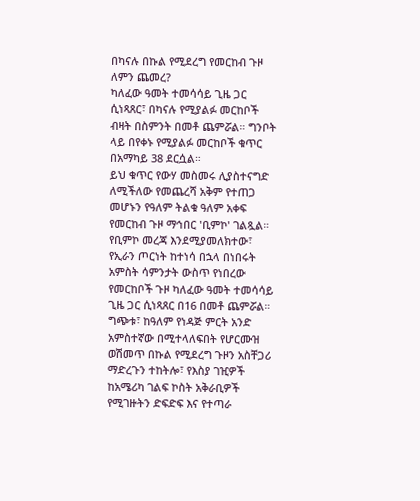በካናሉ በኩል የሚደረግ የመርከብ ጉዞ ለምን ጨመረ?
ካለፈው ዓመት ተመሳሳይ ጊዜ ጋር ሲነጻጸር፣ በካናሉ የሚያልፉ መርከቦች ብዛት በስምንት በመቶ ጨምሯል። ግንቦት ላይ በየቀኑ የሚያልፉ መርከቦች ቁጥር በአማካይ 38 ደርሷል።
ይህ ቁጥር የውሃ መስመሩ ሊያስተናግድ ለሚችለው የመጨረሻ አቅም የተጠጋ መሆኑን የዓለም ትልቁ ዓለም አቀፍ የመርከብ ጉዞ ማኅበር 'ቢምኮ' ገልጿል።
የቢምኮ መረጃ እንደሚያመለክተው፣ የኢራን ጦርነት ከተነሳ በኋላ በነበሩት አምስት ሳምንታት ውስጥ የነበረው የመርከቦች ጉዞ ካለፈው ዓመት ተመሳሳይ ጊዜ ጋር ሲነጻጸር በ16 በመቶ ጨምሯል።
ግጭቱ፣ ከዓለም የነዳጅ ምርት አንድ አምስተኛው በሚተላለፍበት የሆርሙዝ ወሽመጥ በኩል የሚደረግ ጉዞን አስቸጋሪ ማድረጉን ተከትሎ፣ የእስያ ገዢዎች ከአሜሪካ ገልፍ ኮስት አቅራቢዎች የሚገዙትን ድፍድፍ እና የተጣራ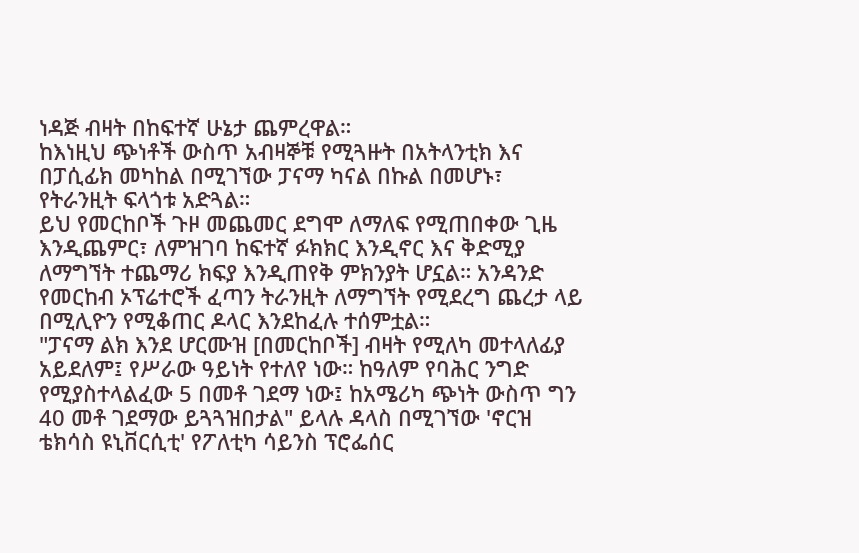ነዳጅ ብዛት በከፍተኛ ሁኔታ ጨምረዋል።
ከእነዚህ ጭነቶች ውስጥ አብዛኞቹ የሚጓዙት በአትላንቲክ እና በፓሲፊክ መካከል በሚገኘው ፓናማ ካናል በኩል በመሆኑ፣ የትራንዚት ፍላጎቱ አድጓል።
ይህ የመርከቦች ጉዞ መጨመር ደግሞ ለማለፍ የሚጠበቀው ጊዜ እንዲጨምር፣ ለምዝገባ ከፍተኛ ፉክክር እንዲኖር እና ቅድሚያ ለማግኘት ተጨማሪ ክፍያ እንዲጠየቅ ምክንያት ሆኗል። አንዳንድ የመርከብ ኦፕሬተሮች ፈጣን ትራንዚት ለማግኘት የሚደረግ ጨረታ ላይ በሚሊዮን የሚቆጠር ዶላር እንደከፈሉ ተሰምቷል።
"ፓናማ ልክ እንደ ሆርሙዝ [በመርከቦች] ብዛት የሚለካ መተላለፊያ አይደለም፤ የሥራው ዓይነት የተለየ ነው። ከዓለም የባሕር ንግድ የሚያስተላልፈው 5 በመቶ ገደማ ነው፤ ከአሜሪካ ጭነት ውስጥ ግን 40 መቶ ገደማው ይጓጓዝበታል" ይላሉ ዳላስ በሚገኘው 'ኖርዝ ቴክሳስ ዩኒቨርሲቲ' የፖለቲካ ሳይንስ ፕሮፌሰር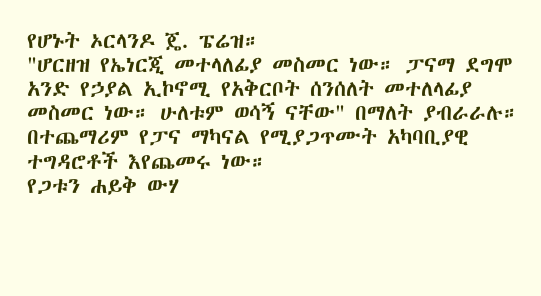የሆኑት ኦርላንዶ ጄ. ፔሬዝ።
"ሆርዘዝ የኤነርጂ መተላለፊያ መስመር ነው። ፓናማ ደግሞ አንድ የኃያል ኢኮኖሚ የአቅርቦት ሰንሰለት መተለላፊያ መስመር ነው። ሁለቱም ወሳኝ ናቸው" በማለት ያብራራሉ።
በተጨማሪም የፓና ማካናል የሚያጋጥሙት አካባቢያዊ ተግዳሮቶች እየጨመሩ ነው።
የጋቱን ሐይቅ ውሃ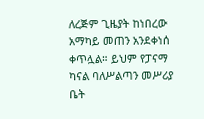ለረጅም ጊዜያት ከነበረው አማካይ መጠን አንደቀነሰ ቀጥሏል። ይህም የፓናማ ካናል ባለሥልጣን መሥሪያ ቤት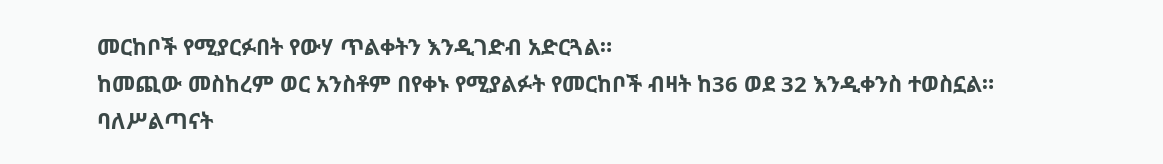መርከቦች የሚያርፉበት የውሃ ጥልቀትን እንዲገድብ አድርጓል።
ከመጪው መስከረም ወር አንስቶም በየቀኑ የሚያልፉት የመርከቦች ብዛት ከ36 ወደ 32 እንዲቀንስ ተወስኗል።
ባለሥልጣናት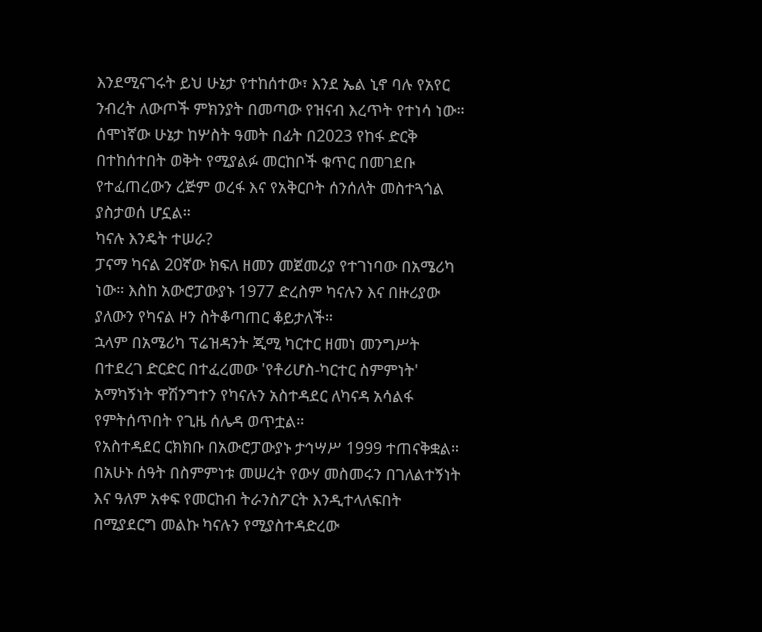እንደሚናገሩት ይህ ሁኔታ የተከሰተው፣ እንደ ኤል ኒኖ ባሉ የአየር ንብረት ለውጦች ምክንያት በመጣው የዝናብ እረጥት የተነሳ ነው።
ሰሞነኛው ሁኔታ ከሦስት ዓመት በፊት በ2023 የከፋ ድርቅ በተከሰተበት ወቅት የሚያልፉ መርከቦች ቁጥር በመገደቡ የተፈጠረውን ረጅም ወረፋ እና የአቅርቦት ሰንሰለት መስተጓጎል ያስታወሰ ሆኗል።
ካናሉ እንዴት ተሠራ?
ፓናማ ካናል 20ኛው ክፍለ ዘመን መጀመሪያ የተገነባው በአሜሪካ ነው። እስከ አውሮፓውያኑ 1977 ድረስም ካናሉን እና በዙሪያው ያለውን የካናል ዞን ስትቆጣጠር ቆይታለች።
ኋላም በአሜሪካ ፕሬዝዳንት ጂሚ ካርተር ዘመነ መንግሥት በተደረገ ድርድር በተፈረመው 'የቶሪሆስ-ካርተር ስምምነት' አማካኝነት ዋሽንግተን የካናሉን አስተዳደር ለካናዳ አሳልፋ የምትሰጥበት የጊዜ ሰሌዳ ወጥቷል።
የአስተዳደር ርክክቡ በአውሮፓውያኑ ታኅሣሥ 1999 ተጠናቅቋል።
በአሁኑ ሰዓት በስምምነቱ መሠረት የውሃ መስመሩን በገለልተኝነት እና ዓለም አቀፍ የመርከብ ትራንስፖርት እንዲተላለፍበት በሚያደርግ መልኩ ካናሉን የሚያስተዳድረው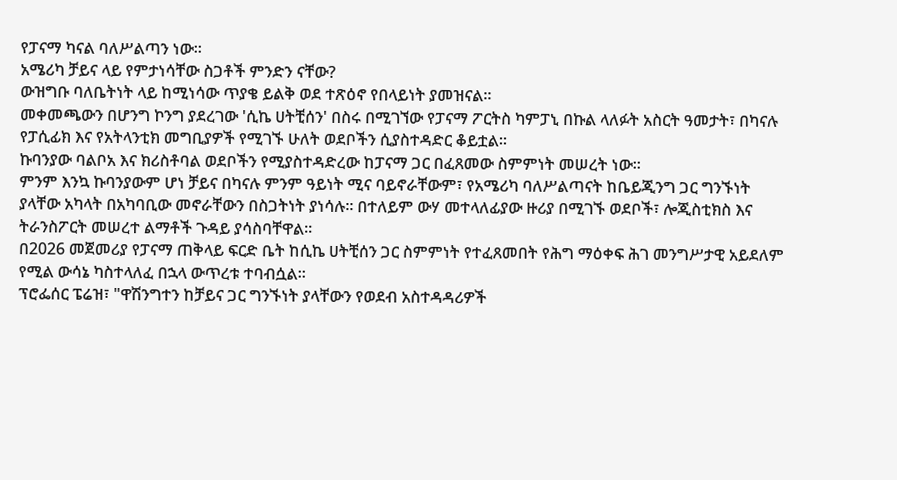የፓናማ ካናል ባለሥልጣን ነው።
አሜሪካ ቻይና ላይ የምታነሳቸው ስጋቶች ምንድን ናቸው?
ውዝግቡ ባለቤትነት ላይ ከሚነሳው ጥያቄ ይልቅ ወደ ተጽዕኖ የበላይነት ያመዝናል።
መቀመጫውን በሆንግ ኮንግ ያደረገው 'ሲኬ ሀትቺሰን' በስሩ በሚገኘው የፓናማ ፖርትስ ካምፓኒ በኩል ላለፉት አስርት ዓመታት፣ በካናሉ የፓሲፊክ እና የአትላንቲክ መግቢያዎች የሚገኙ ሁለት ወደቦችን ሲያስተዳድር ቆይቷል።
ኩባንያው ባልቦአ እና ክሪስቶባል ወደቦችን የሚያስተዳድረው ከፓናማ ጋር በፈጸመው ስምምነት መሠረት ነው።
ምንም እንኳ ኩባንያውም ሆነ ቻይና በካናሉ ምንም ዓይነት ሚና ባይኖራቸውም፣ የአሜሪካ ባለሥልጣናት ከቤይጂንግ ጋር ግንኙነት ያላቸው አካላት በአካባቢው መኖራቸውን በስጋትነት ያነሳሉ። በተለይም ውሃ መተላለፊያው ዙሪያ በሚገኙ ወደቦች፣ ሎጂስቲክስ እና ትራንስፖርት መሠረተ ልማቶች ጉዳይ ያሳስባቸዋል።
በ2026 መጀመሪያ የፓናማ ጠቅላይ ፍርድ ቤት ከሲኬ ሀትቺሰን ጋር ስምምነት የተፈጸመበት የሕግ ማዕቀፍ ሕገ መንግሥታዊ አይደለም የሚል ውሳኔ ካስተላለፈ በኋላ ውጥረቱ ተባብሷል።
ፕሮፌሰር ፔሬዝ፣ "ዋሽንግተን ከቻይና ጋር ግንኙነት ያላቸውን የወደብ አስተዳዳሪዎች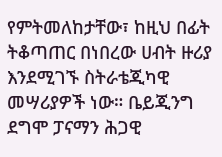የምትመለከታቸው፣ ከዚህ በፊት ትቆጣጠር በነበረው ሀብት ዙሪያ እንደሚገኙ ስትራቴጂካዊ መሣሪያዎች ነው። ቤይጂንግ ደግሞ ፓናማን ሕጋዊ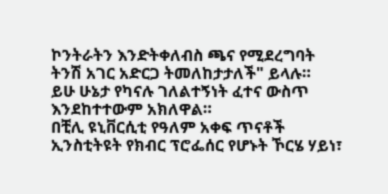ኮንትራትን እንድትቀለብስ ጫና የሚደረግባት ትንሽ አገር አድርጋ ትመለከታታለች" ይላሉ።
ይሁ ሁኔታ የካናሉ ገለልተኝነት ፈተና ውስጥ እንደከተተውም አክለዋል።
በቺሊ ዩኒቨርሲቲ የዓለም አቀፍ ጥናቶች ኢንስቲትዩት የክብር ፕሮፌሰር የሆኑት ኾርሄ ሃይነ፣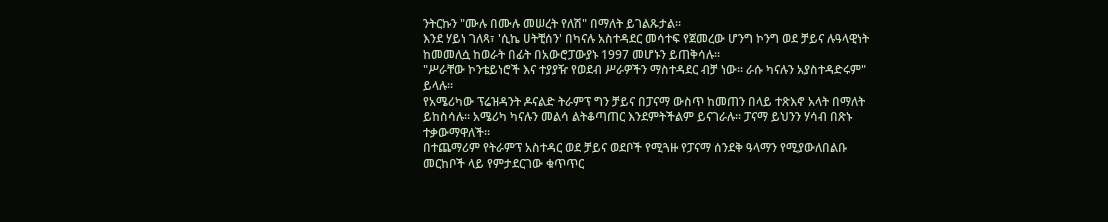ንትርኩን "ሙሉ በሙሉ መሠረት የለሽ" በማለት ይገልጹታል።
እንደ ሃይነ ገለጻ፣ 'ሲኬ ሀትቺሰን' በካናሉ አስተዳደር መሳተፍ የጀመረው ሆንግ ኮንግ ወደ ቻይና ሉዓላዊነት ከመመለሷ ከወራት በፊት በአውሮፓውያኑ 1997 መሆኑን ይጠቅሳሉ።
"ሥራቸው ኮንቴይነሮች እና ተያያዥ የወደብ ሥራዎችን ማስተዳደር ብቻ ነው። ራሱ ካናሉን አያስተዳድሩም" ይላሉ።
የአሜሪካው ፕሬዝዳንት ዶናልድ ትራምፕ ግን ቻይና በፓናማ ውስጥ ከመጠን በላይ ተጽእኖ አላት በማለት ይከስሳሉ። አሜሪካ ካናሉን መልሳ ልትቆጣጠር እንደምትችልም ይናገራሉ። ፓናማ ይህንን ሃሳብ በጽኑ ተቃውማዋለች።
በተጨማሪም የትራምፕ አስተዳር ወደ ቻይና ወደቦች የሚጓዙ የፓናማ ሰንደቅ ዓላማን የሚያውለበልቡ መርከቦች ላይ የምታደርገው ቁጥጥር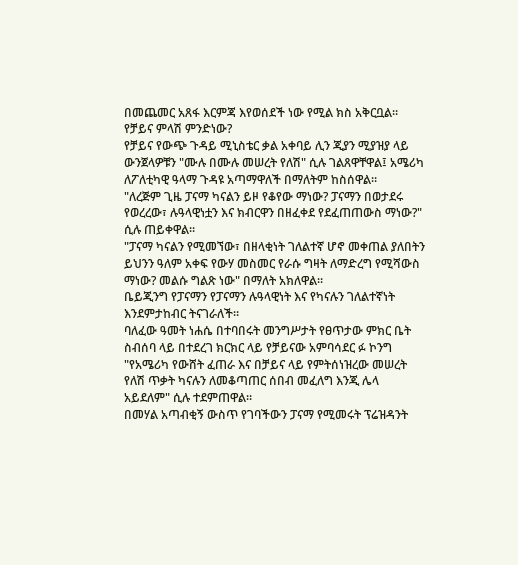በመጨመር አጸፋ እርምጃ እየወሰደች ነው የሚል ክስ አቅርቧል።
የቻይና ምላሽ ምንድነው?
የቻይና የውጭ ጉዳይ ሚኒስቴር ቃል አቀባይ ሊን ጂያን ሚያዝያ ላይ ውንጀላዎቹን "ሙሉ በሙሉ መሠረት የለሽ" ሲሉ ገልጸዋቸዋል፤ አሜሪካ ለፖለቲካዊ ዓላማ ጉዳዩ አጣማዋለች በማለትም ከስሰዋል።
"ለረጅም ጊዜ ፓናማ ካናልን ይዞ የቆየው ማነው? ፓናማን በወታደሩ የወረረው፣ ሉዓላዊነቷን እና ክብርዋን በዘፈቀደ የደፈጠጠውስ ማነው?" ሲሉ ጠይቀዋል።
"ፓናማ ካናልን የሚመኘው፣ በዘላቂነት ገለልተኛ ሆኖ መቀጠል ያለበትን ይህንን ዓለም አቀፍ የውሃ መስመር የራሱ ግዛት ለማድረግ የሚሻውስ ማነው? መልሱ ግልጽ ነው" በማለት አክለዋል።
ቤይጂንግ የፓናማን የፓናማን ሉዓላዊነት እና የካናሉን ገለልተኛነት እንደምታከብር ትናገራለች።
ባለፈው ዓመት ነሐሴ በተባበሩት መንግሥታት የፀጥታው ምክር ቤት ስብሰባ ላይ በተደረገ ክርክር ላይ የቻይናው አምባሳደር ፉ ኮንግ "የአሜሪካ የውሸት ፈጠራ እና በቻይና ላይ የምትሰነዝረው መሠረት የለሽ ጥቃት ካናሉን ለመቆጣጠር ሰበብ መፈለግ እንጂ ሌላ አይደለም" ሲሉ ተደምጠዋል።
በመሃል አጣብቂኝ ውስጥ የገባችውን ፓናማ የሚመሩት ፕሬዝዳንት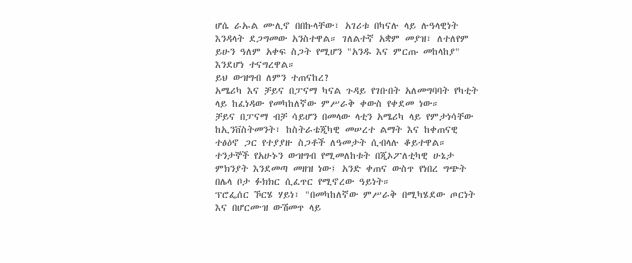ሆሴ ራኡል ሙሊኖ በበኩላቸው፣ አገሪቱ በካናሉ ላይ ሉዓላዊነት እንዳላት ደጋግመው አንስተዋል። ገለልተኛ አቋም መያዝ፣ ለተለየም ይሁን ዓለም አቀፍ ስጋት የሚሆን "አንዱ እና ምርጡ መከላከያ" እንደሆነ ተናግረዋል።
ይህ ውዝግብ ለምን ተጠናከረ?
አሜሪካ እና ቻይና በፓናማ ካናል ጉዳይ የገቡበት አለመግባባት የካቲት ላይ ከፈነዳው የመካከለኛው ምሥራቅ ቀውስ የቀደመ ነው።
ቻይና በፓናማ ብቻ ሳይሆን በመላው ላቲን አሜሪካ ላይ የምታነሳቸው ከኢንቨስትመንት፣ ከስትራቴጂካዊ መሠረተ ልማት እና ከቀጠናዊ ተፅዕኖ ጋር የተያያዙ ስጋቶች ለዓመታት ሲብላሉ ቆይተዋል።
ተንታኞች የአሁኑን ውዝግብ የሚመለከቱት በጂኦፖለቲካዊ ሁኔታ ምክንያት እንደመጣ መዘዝ ነው፤ አንድ ቀጠና ውስጥ የነበረ ግጭት በሌላ ቦታ ፉክክር ሲፈጥር የሚኖረው ዓይነት።
ፕሮፌሰር ኾርሄ ሃይነ፣ "በመካከለኛው ምሥራቅ በሚካሄደው ጦርነት እና በሆርሙዝ ውሽመጥ ላይ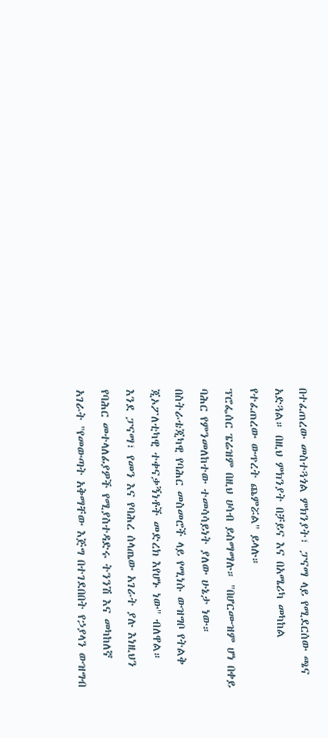በተፈጠረው መስተጓጎል ምክንያት፣ ፓናማ ላይ የሚደርሰው ጫና አድጓል። በዚህ ምክንያት በቻይና እና በአሜሪካ መካከል የተፈጠረው ውጥረት ጨምሯል" ይላሉ።
ፕሮፌሰር ፔሬዝም በዚህ ሀሳብ ይስማማሉ። "በሆርሙዝም ሆነ በቀይ ባሕር የምንመለከተው ተመሳሳይነት ያለው ሁኔታ ነው። በስትራቴጂካዊ የባሕር መስመሮች ላይ የሚነሱ ውዝግቦ የትልቅ ጂኦፖለቲካዊ ተቀናቃኝነቶች መድረክ እየሆኑ ነው" ብለዋል።
እንደ ፓናማ፣ የመን እና የባሕረ ሰላጤው አገራት ያሉ እነዚህን የባሕር መተላለፊያዎች የሚያስተዳድሩ ትንንሽ እና መካከለኛ አገራት "የመውጣት አቅማቸው እጅግ በተገደበበት የኃያላን ውዝግብ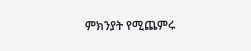ምክንያት የሚጨምሩ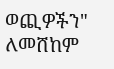ወጪዎችን" ለመሸከም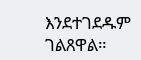እንደተገደዱም ገልጸዋል።